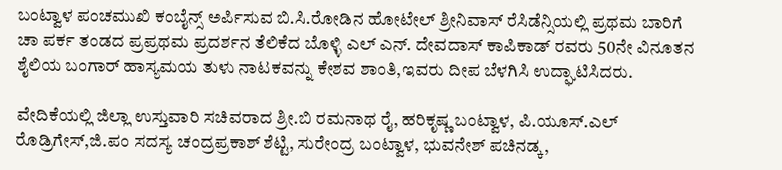ಬಂಟ್ವಾಳ ಪಂಚಮುಖಿ ಕಂಬೈನ್ಸ್ ಅರ್ಪಿಸುವ ಬಿ.ಸಿ.ರೋಡಿನ ಹೋಟೇಲ್ ಶ್ರೀನಿವಾಸ್ ರೆಸಿಡೆನ್ಸಿಯಲ್ಲಿ ಪ್ರಥಮ ಬಾರಿಗೆ ಚಾ ಪರ್ಕ ತಂಡದ ಪ್ರಪ್ರಥಮ ಪ್ರದರ್ಶನ ತೆಲಿಕೆದ ಬೊಳ್ಳಿ ಎಲ್ ಎನ್. ದೇವದಾಸ್ ಕಾಪಿಕಾಡ್ ರವರು 50ನೇ ವಿನೂತನ ಶೈಲಿಯ ಬಂಗಾರ್ ಹಾಸ್ಯಮಯ ತುಳು ನಾಟಕವನ್ನು ಕೇಶವ ಶಾಂತಿ,ಇವರು ದೀಪ ಬೆಳಗಿಸಿ ಉದ್ಘಾಟಿಸಿದರು.

ವೇದಿಕೆಯಲ್ಲಿ ಜಿಲ್ಲಾ ಉಸ್ತುವಾರಿ ಸಚಿವರಾದ ಶ್ರೀ.ಬಿ ರಮನಾಥ ರೈ, ಹರಿಕೃಷ್ಣ ಬಂಟ್ವಾಳ, ಪಿ.ಯೂಸ್.ಎಲ್ ರೊಡ್ರಿಗೇಸ್,ಜಿ.ಪಂ ಸದಸ್ಯ ಚಂದ್ರಪ್ರಕಾಶ್ ಶೆಟ್ಟಿ, ಸುರೇಂದ್ರ ಬಂಟ್ವಾಳ, ಭುವನೇಶ್ ಪಚಿನಡ್ಕ,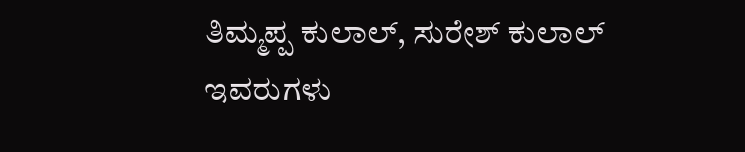ತಿಮ್ಮಪ್ಪ ಕುಲಾಲ್, ಸುರೇಶ್ ಕುಲಾಲ್ ಇವರುಗಳು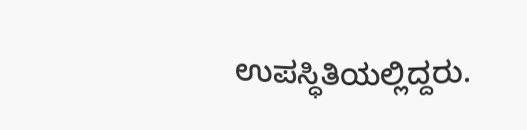ಉಪಸ್ಧಿತಿಯಲ್ಲಿದ್ದರು.